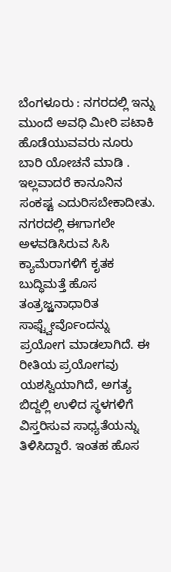ಬೆಂಗಳೂರು : ನಗರದಲ್ಲಿ ಇನ್ನು ಮುಂದೆ ಅವಧಿ ಮೀರಿ ಪಟಾಕಿ ಹೊಡೆಯುವವರು ನೂರು ಬಾರಿ ಯೋಚನೆ ಮಾಡಿ . ಇಲ್ಲವಾದರೆ ಕಾನೂನಿನ ಸಂಕಷ್ಟ ಎದುರಿಸಬೇಕಾದೀತು.
ನಗರದಲ್ಲಿ ಈಗಾಗಲೇ ಅಳವಡಿಸಿರುವ ಸಿಸಿ ಕ್ಯಾಮೆರಾಗಳಿಗೆ ಕೃತಕ ಬುದ್ಧಿಮತ್ತೆ ಹೊಸ ತಂತ್ರಜ್ಱನಾಧಾರಿತ ಸಾಫ್ಟ್ವೇರ್ವೊಂದನ್ನು ಪ್ರಯೋಗ ಮಾಡಲಾಗಿದೆ. ಈ ರೀತಿಯ ಪ್ರಯೋಗವು ಯಶಸ್ವಿಯಾಗಿದೆ, ಅಗತ್ಯ ಬಿದ್ದಲ್ಲಿ ಉಳಿದ ಸ್ಥಳಗಳಿಗೆ ವಿಸ್ತರಿಸುವ ಸಾಧ್ಯತೆಯನ್ನು ತಿಳಿಸಿದ್ದಾರೆ. ಇಂತಹ ಹೊಸ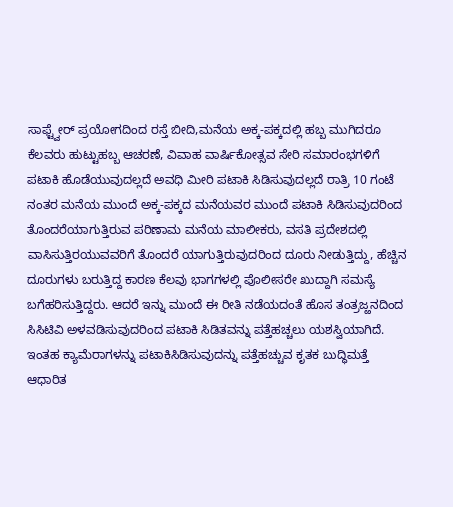ಸಾಫ್ಟ್ವೇರ್ ಪ್ರಯೋಗದಿಂದ ರಸ್ತೆ ಬೀದಿ,ಮನೆಯ ಅಕ್ಕ-ಪಕ್ಕದಲ್ಲಿ ಹಬ್ಬ ಮುಗಿದರೂ ಕೆಲವರು ಹುಟ್ಟುಹಬ್ಬ ಆಚರಣೆ, ವಿವಾಹ ವಾರ್ಷಿಕೋತ್ಸವ ಸೇರಿ ಸಮಾರಂಭಗಳಿಗೆ ಪಟಾಕಿ ಹೊಡೆಯುವುದಲ್ಲದೆ ಅವಧಿ ಮೀರಿ ಪಟಾಕಿ ಸಿಡಿಸುವುದಲ್ಲದೆ ರಾತ್ರಿ 10 ಗಂಟೆ ನಂತರ ಮನೆಯ ಮುಂದೆ ಅಕ್ಕ-ಪಕ್ಕದ ಮನೆಯವರ ಮುಂದೆ ಪಟಾಕಿ ಸಿಡಿಸುವುದರಿಂದ ತೊಂದರೆಯಾಗುತ್ತಿರುವ ಪರಿಣಾಮ ಮನೆಯ ಮಾಲೀಕರು, ವಸತಿ ಪ್ರದೇಶದಲ್ಲಿ ವಾಸಿಸುತ್ತಿರಯುವವರಿಗೆ ತೊಂದರೆ ಯಾಗುತ್ತಿರುವುದರಿಂದ ದೂರು ನೀಡುತ್ತಿದ್ದು, ಹೆಚ್ಚಿನ ದೂರುಗಳು ಬರುತ್ತಿದ್ದ ಕಾರಣ ಕೆಲವು ಭಾಗಗಳಲ್ಲಿ ಪೊಲೀಸರೇ ಖುದ್ದಾಗಿ ಸಮಸ್ಯೆ ಬಗೆಹರಿಸುತ್ತಿದ್ದರು. ಆದರೆ ಇನ್ನು ಮುಂದೆ ಈ ರೀತಿ ನಡೆಯದಂತೆ ಹೊಸ ತಂತ್ರಜ್ಱನದಿಂದ ಸಿಸಿಟಿವಿ ಅಳವಡಿಸುವುದರಿಂದ ಪಟಾಕಿ ಸಿಡಿತವನ್ನು ಪತ್ತೆಹಚ್ಚಲು ಯಶಸ್ವಿಯಾಗಿದೆ.
ಇಂತಹ ಕ್ಯಾಮೆರಾಗಳನ್ನು ಪಟಾಕಿಸಿಡಿಸುವುದನ್ನು ಪತ್ತೆಹಚ್ಚುವ ಕೃತಕ ಬುದ್ಧಿಮತ್ತೆ ಆಧಾರಿತ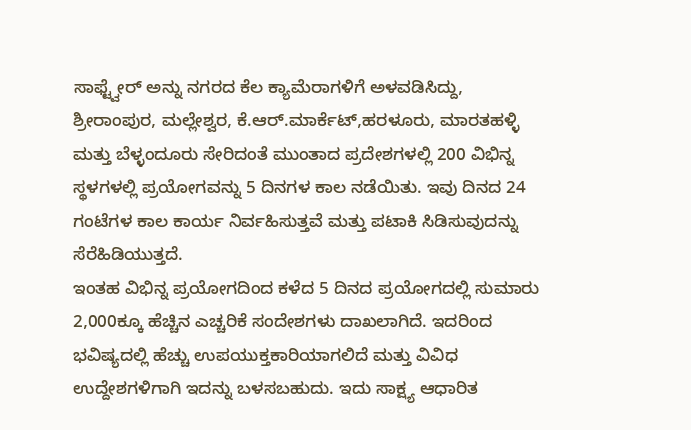ಸಾಫ್ಟ್ವೇರ್ ಅನ್ನು ನಗರದ ಕೆಲ ಕ್ಯಾಮೆರಾಗಳಿಗೆ ಅಳವಡಿಸಿದ್ದು, ಶ್ರೀರಾಂಪುರ, ಮಲ್ಲೇಶ್ವರ, ಕೆ.ಆರ್.ಮಾರ್ಕೆಟ್,ಹರಳೂರು, ಮಾರತಹಳ್ಳಿ ಮತ್ತು ಬೆಳ್ಳಂದೂರು ಸೇರಿದಂತೆ ಮುಂತಾದ ಪ್ರದೇಶಗಳಲ್ಲಿ 200 ವಿಭಿನ್ನ ಸ್ಥಳಗಳಲ್ಲಿ ಪ್ರಯೋಗವನ್ನು 5 ದಿನಗಳ ಕಾಲ ನಡೆಯಿತು. ಇವು ದಿನದ 24 ಗಂಟೆಗಳ ಕಾಲ ಕಾರ್ಯ ನಿರ್ವಹಿಸುತ್ತವೆ ಮತ್ತು ಪಟಾಕಿ ಸಿಡಿಸುವುದನ್ನು ಸೆರೆಹಿಡಿಯುತ್ತದೆ.
ಇಂತಹ ವಿಭಿನ್ನ ಪ್ರಯೋಗದಿಂದ ಕಳೆದ 5 ದಿನದ ಪ್ರಯೋಗದಲ್ಲಿ ಸುಮಾರು 2,000ಕ್ಕೂ ಹೆಚ್ಚಿನ ಎಚ್ಚರಿಕೆ ಸಂದೇಶಗಳು ದಾಖಲಾಗಿದೆ. ಇದರಿಂದ ಭವಿಷ್ಯದಲ್ಲಿ ಹೆಚ್ಚು ಉಪಯುಕ್ತಕಾರಿಯಾಗಲಿದೆ ಮತ್ತು ವಿವಿಧ ಉದ್ದೇಶಗಳಿಗಾಗಿ ಇದನ್ನು ಬಳಸಬಹುದು. ಇದು ಸಾಕ್ಷ್ಯ ಆಧಾರಿತ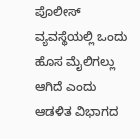ಪೊಲೀಸ್ ವ್ಯವಸ್ಥೆಯಲ್ಲಿ ಒಂದು ಹೊಸ ಮೈಲಿಗಲ್ಲು ಆಗಿದೆ ಎಂದು ಆಡಳಿತ ವಿಭಾಗದ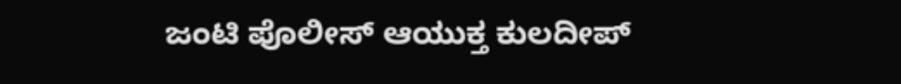ಜಂಟಿ ಪೊಲೀಸ್ ಆಯುಕ್ತ ಕುಲದೀಪ್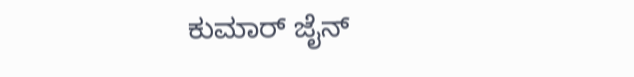ಕುಮಾರ್ ಜೈನ್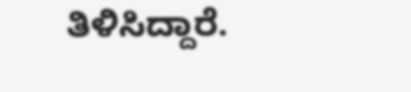ತಿಳಿಸಿದ್ದಾರೆ.